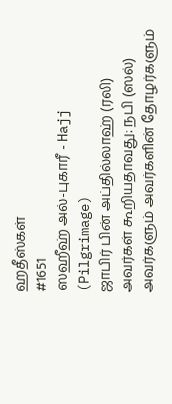ஹதீஸ்கள்
#1651
ஸஹீஹ் அல்-புகாரீ - Hajj (Pilgrimage)
ஜாபிர் பின் அப்தில்லாஹ் (ரலி) அவர்கள் கூறியதாவது: நபி (ஸல்) அவர்களும் அவர்களின் தோழர்களும்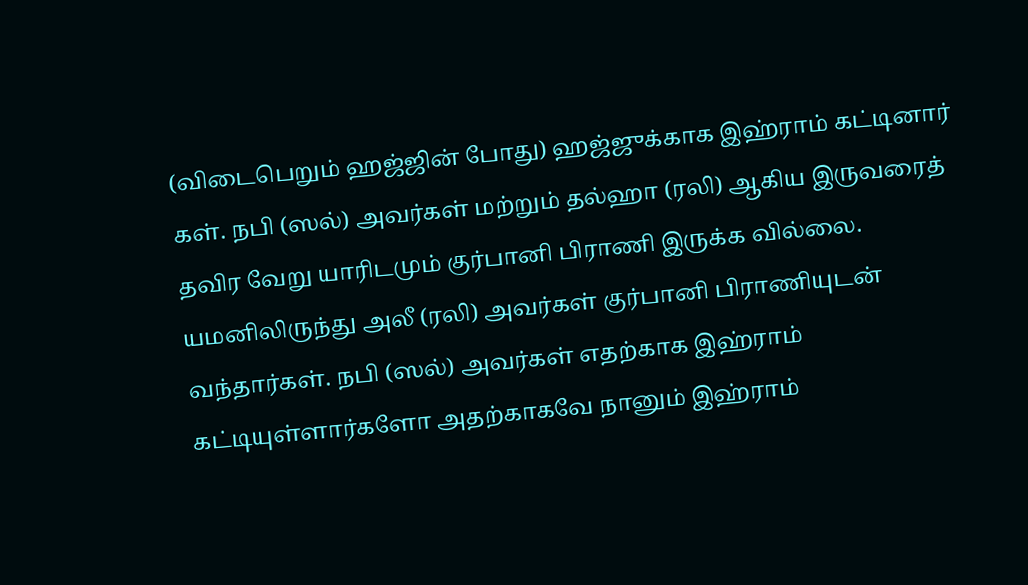(விடைபெறும் ஹஜ்ஜின் போது) ஹஜ்ஜுக்காக இஹ்ராம் கட்டினார் கள். நபி (ஸல்) அவர்கள் மற்றும் தல்ஹா (ரலி) ஆகிய இருவரைத் தவிர வேறு யாரிடமும் குர்பானி பிராணி இருக்க வில்லை. யமனிலிருந்து அலீ (ரலி) அவர்கள் குர்பானி பிராணியுடன் வந்தார்கள். நபி (ஸல்) அவர்கள் எதற்காக இஹ்ராம் கட்டியுள்ளார்களோ அதற்காகவே நானும் இஹ்ராம்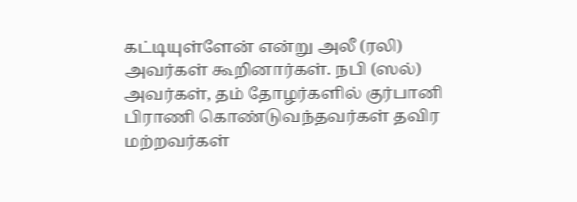கட்டியுள்ளேன் என்று அலீ (ரலி) அவர்கள் கூறினார்கள். நபி (ஸல்) அவர்கள், தம் தோழர்களில் குர்பானி பிராணி கொண்டுவந்தவர்கள் தவிர மற்றவர்கள்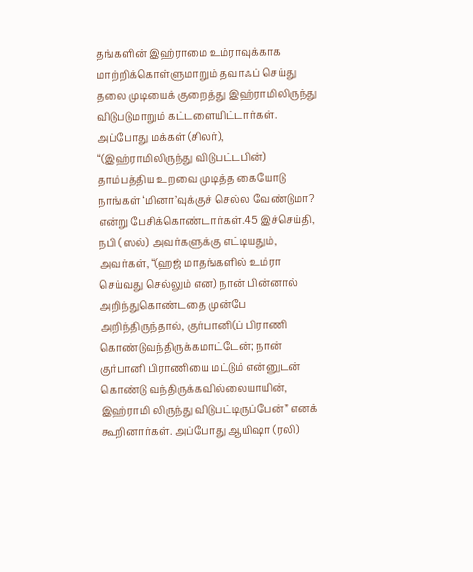தங்களின் இஹ்ராமை உம்ராவுக்காக மாற்றிக்கொள்ளுமாறும் தவாஃப் செய்து தலை முடியைக் குறைத்து இஹ்ராமிலிருந்து விடுபடுமாறும் கட்டளையிட்டார்கள். அப்போது மக்கள் (சிலர்), “(இஹ்ராமிலிருந்து விடுபட்டபின்) தாம்பத்திய உறவை முடித்த கையோடு நாங்கள் ‘மினா’வுக்குச் செல்ல வேண்டுமா? என்று பேசிக்கொண்டார்கள்.45 இச்செய்தி, நபி (ஸல்) அவர்களுக்கு எட்டியதும், அவர்கள், “(ஹஜ் மாதங்களில் உம்ரா செய்வது செல்லும் என) நான் பின்னால் அறிந்துகொண்டதை முன்பே அறிந்திருந்தால், குர்பானி(ப் பிராணி கொண்டுவந்திருக்கமாட்டேன்; நான் குர்பானி பிராணியை மட்டும் என்னுடன் கொண்டு வந்திருக்கவில்லையாயின், இஹ்ராமி லிருந்து விடுபட்டிருப்பேன்” எனக் கூறினார்கள். அப்போது ஆயிஷா (ரலி)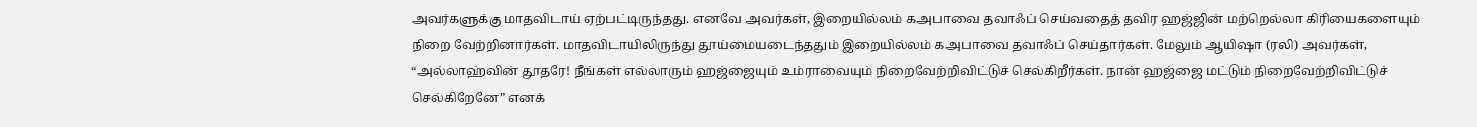அவர்களுக்கு மாதவிடாய் ஏற்பட்டிருந்தது. எனவே அவர்கள், இறையில்லம் கஅபாவை தவாஃப் செய்வதைத் தவிர ஹஜ்ஜின் மற்றெல்லா கிரியைகளையும் நிறை வேற்றினார்கள். மாதவிடாயிலிருந்து தூய்மையடைந்ததும் இறையில்லம் கஅபாவை தவாஃப் செய்தார்கள். மேலும் ஆயிஷா (ரலி) அவர்கள், “அல்லாஹ்வின் தூதரே! நீங்கள் எல்லாரும் ஹஜ்ஜையும் உம்ராவையும் நிறைவேற்றிவிட்டுச் செல்கிறீர்கள். நான் ஹஜ்ஜை மட்டும் நிறைவேற்றிவிட்டுச் செல்கிறேனே” எனக்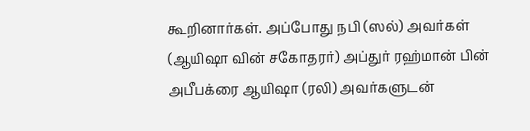கூறினார்கள். அப்போது நபி (ஸல்) அவர்கள் (ஆயிஷா வின் சகோதரர்) அப்துர் ரஹ்மான் பின் அபீபக்ரை ஆயிஷா (ரலி) அவர்களுடன்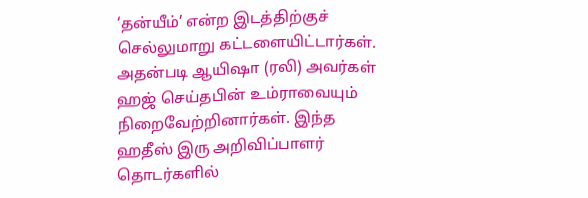‘தன்யீம்’ என்ற இடத்திற்குச் செல்லுமாறு கட்டளையிட்டார்கள். அதன்படி ஆயிஷா (ரலி) அவர்கள் ஹஜ் செய்தபின் உம்ராவையும் நிறைவேற்றினார்கள். இந்த ஹதீஸ் இரு அறிவிப்பாளர் தொடர்களில்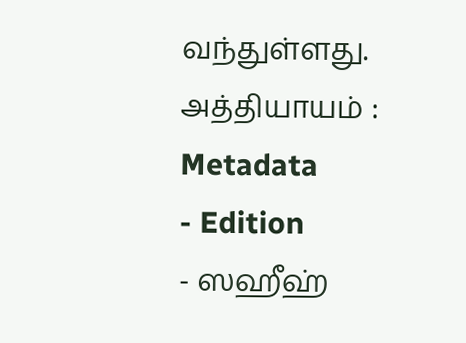வந்துள்ளது. அத்தியாயம் :
Metadata
- Edition
- ஸஹீஹ்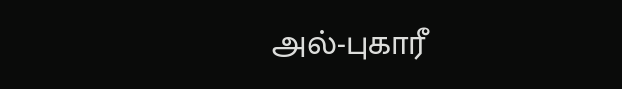அல்-புகாரீ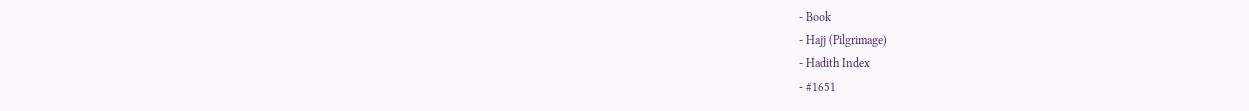- Book
- Hajj (Pilgrimage)
- Hadith Index
- #1651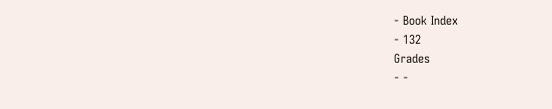- Book Index
- 132
Grades
- -